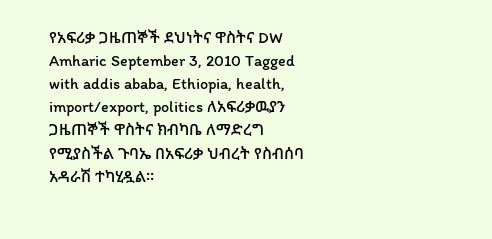የአፍሪቃ ጋዜጠኞች ደህነትና ዋስትና DW Amharic September 3, 2010 Tagged with addis ababa, Ethiopia, health, import/export, politics ለአፍሪቃዉያን ጋዜጠኞች ዋስትና ክብካቤ ለማድረግ የሚያስችል ጉባኤ በአፍሪቃ ህብረት የስብሰባ አዳራሽ ተካሂዷል።